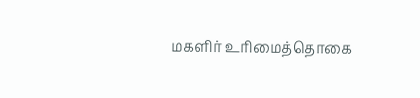மகளிர் உரிமைத்தொகை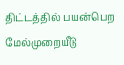திட்டத்தில் பயன்பெற மேல்முறையீடு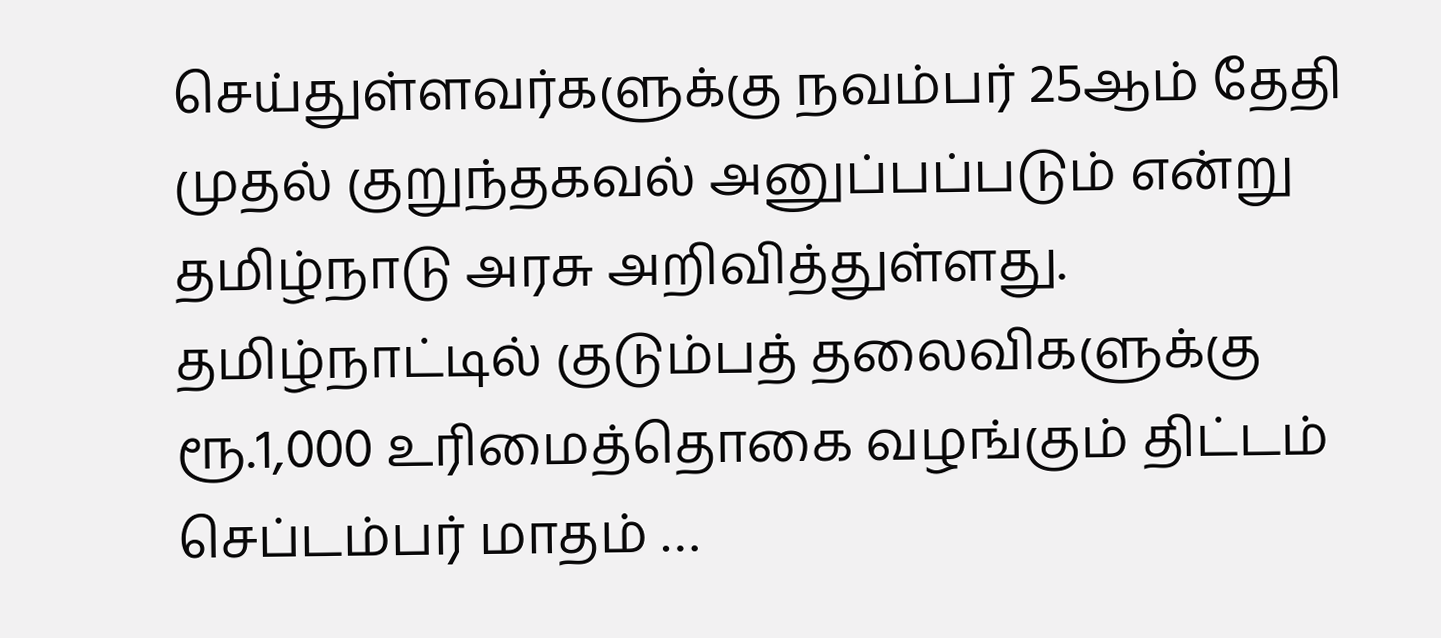செய்துள்ளவர்களுக்கு நவம்பர் 25ஆம் தேதி முதல் குறுந்தகவல் அனுப்பப்படும் என்று தமிழ்நாடு அரசு அறிவித்துள்ளது. தமிழ்நாட்டில் குடும்பத் தலைவிகளுக்கு ரூ.1,000 உரிமைத்தொகை வழங்கும் திட்டம் செப்டம்பர் மாதம் …